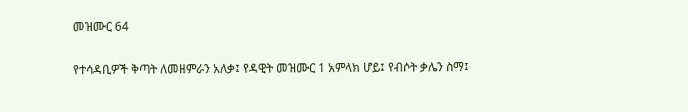መዝሙር 64

የተሳዳቢዎች ቅጣት ለመዘምራን አለቃ፤ የዳዊት መዝሙር 1 አምላክ ሆይ፤ የብሶት ቃሌን ስማ፤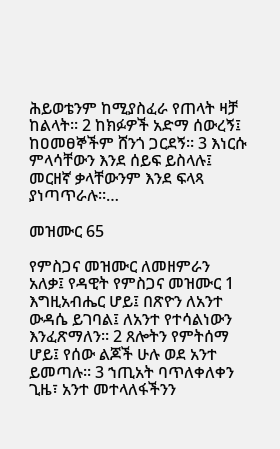ሕይወቴንም ከሚያስፈራ የጠላት ዛቻ ከልላት። 2 ከክፉዎች አድማ ሰውረኝ፤ ከዐመፀኞችም ሸንጎ ጋርደኝ። 3 እነርሱ ምላሳቸውን እንደ ሰይፍ ይስላሉ፤ መርዘኛ ቃላቸውንም እንደ ፍላጻ ያነጣጥራሉ።…

መዝሙር 65

የምስጋና መዝሙር ለመዘምራን አለቃ፤ የዳዊት የምስጋና መዝሙር 1 እግዚአብሔር ሆይ፤ በጽዮን ለአንተ ውዳሴ ይገባል፤ ለአንተ የተሳልነውን እንፈጽማለን። 2 ጸሎትን የምትሰማ ሆይ፤ የሰው ልጆች ሁሉ ወደ አንተ ይመጣሉ። 3 ኀጢአት ባጥለቀለቀን ጊዜ፣ አንተ መተላለፋችንን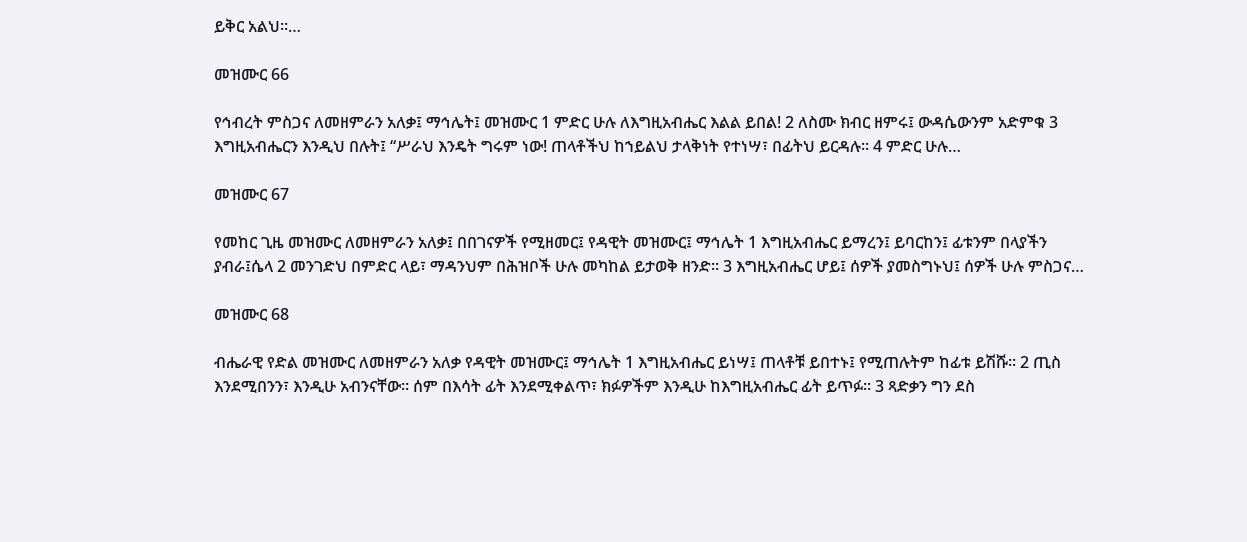ይቅር አልህ።…

መዝሙር 66

የኅብረት ምስጋና ለመዘምራን አለቃ፤ ማኅሌት፤ መዝሙር 1 ምድር ሁሉ ለእግዚአብሔር እልል ይበል! 2 ለስሙ ክብር ዘምሩ፤ ውዳሴውንም አድምቁ 3 እግዚአብሔርን እንዲህ በሉት፤ “ሥራህ እንዴት ግሩም ነው! ጠላቶችህ ከኀይልህ ታላቅነት የተነሣ፣ በፊትህ ይርዳሉ። 4 ምድር ሁሉ…

መዝሙር 67

የመከር ጊዜ መዝሙር ለመዘምራን አለቃ፤ በበገናዎች የሚዘመር፤ የዳዊት መዝሙር፤ ማኅሌት 1 እግዚአብሔር ይማረን፤ ይባርከን፤ ፊቱንም በላያችን ያብራ፤ሴላ 2 መንገድህ በምድር ላይ፣ ማዳንህም በሕዝቦች ሁሉ መካከል ይታወቅ ዘንድ። 3 እግዚአብሔር ሆይ፤ ሰዎች ያመስግኑህ፤ ሰዎች ሁሉ ምስጋና…

መዝሙር 68

ብሔራዊ የድል መዝሙር ለመዘምራን አለቃ የዳዊት መዝሙር፤ ማኅሌት 1 እግዚአብሔር ይነሣ፤ ጠላቶቹ ይበተኑ፤ የሚጠሉትም ከፊቱ ይሽሹ። 2 ጢስ እንደሚበንን፣ እንዲሁ አብንናቸው። ሰም በእሳት ፊት እንደሚቀልጥ፣ ክፉዎችም እንዲሁ ከእግዚአብሔር ፊት ይጥፉ። 3 ጻድቃን ግን ደስ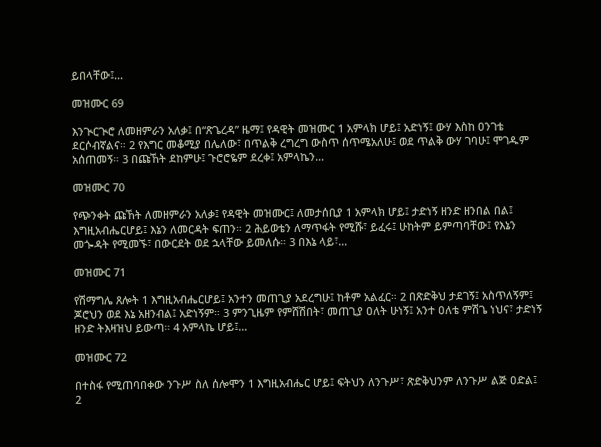ይበላቸው፤…

መዝሙር 69

እንጒርጒሮ ለመዘምራን አለቃ፤ በ“ጽጌረዳ” ዜማ፤ የዳዊት መዝሙር 1 አምላክ ሆይ፤ አድነኝ፤ ውሃ እስከ ዐንገቴ ደርሶብኛልና። 2 የእግር መቆሚያ በሌለው፣ በጥልቅ ረግረግ ውስጥ ሰጥሜአለሁ፤ ወደ ጥልቅ ውሃ ገባሁ፤ ሞገዱም አሰጠመኝ። 3 በጩኸት ደከምሁ፤ ጉሮሮዬም ደረቀ፤ አምላኬን…

መዝሙር 70

የጭንቀት ጩኸት ለመዘምራን አለቃ፤ የዳዊት መዝሙር፤ ለመታሰቢያ 1 አምላክ ሆይ፤ ታድነኝ ዘንድ ዘንበል በል፤ እግዚአብሔርሆይ፤ እኔን ለመርዳት ፍጠን። 2 ሕይወቴን ለማጥፋት የሚሹ፣ ይፈሩ፤ ሁከትም ይምጣባቸው፤ የእኔን መጐዳት የሚመኙ፣ በውርደት ወደ ኋላቸው ይመለሱ። 3 በእኔ ላይ፣…

መዝሙር 71

የሽማግሌ ጸሎት 1 እግዚአብሔርሆይ፤ አንተን መጠጊያ አደረግሁ፤ ከቶም አልፈር። 2 በጽድቅህ ታደገኝ፤ አስጥለኝም፤ ጆሮህን ወደ እኔ አዘንብል፤ አድነኝም። 3 ምንጊዜም የምሸሽበት፣ መጠጊያ ዐለት ሁነኝ፤ አንተ ዐለቴ ምሽጌ ነህና፣ ታድነኝ ዘንድ ትእዛዝህ ይውጣ። 4 አምላኬ ሆይ፤…

መዝሙር 72

በተስፋ የሚጠባበቀው ንጉሥ ስለ ሰሎሞን 1 እግዚአብሔር ሆይ፤ ፍትህን ለንጉሥ፣ ጽድቅህንም ለንጉሥ ልጅ ዐድል፤ 2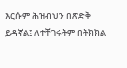እርሱም ሕዝብህን በጽድቅ ይዳኛል፤ ለተቸገሩትም በትክክል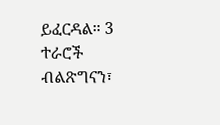ይፈርዳል። 3 ተራሮች ብልጽግናን፣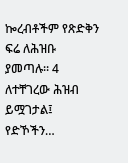ኰረብቶችም የጽድቅን ፍሬ ለሕዝቡ ያመጣሉ። 4 ለተቸገረው ሕዝብ ይሟገታል፤ የድኾችን…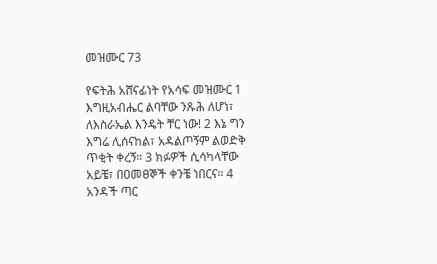መዝሙር 73

የፍትሕ አሸናፊነት የአሳፍ መዝሙር 1 እግዚአብሔር ልባቸው ንጹሕ ለሆነ፣ ለእስራኤል እንዴት ቸር ነው! 2 እኔ ግን እግሬ ሊሰናከል፣ አዳልጦኝም ልወድቅ ጥቂት ቀረኝ። 3 ክፉዎች ሲሳካላቸው አይቼ፣ በዐመፀኞች ቀንቼ ነበርና። 4 አንዳች ጣር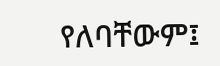የለባቸውም፤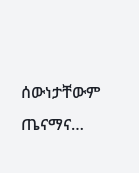ሰውነታቸውም ጤናማና…